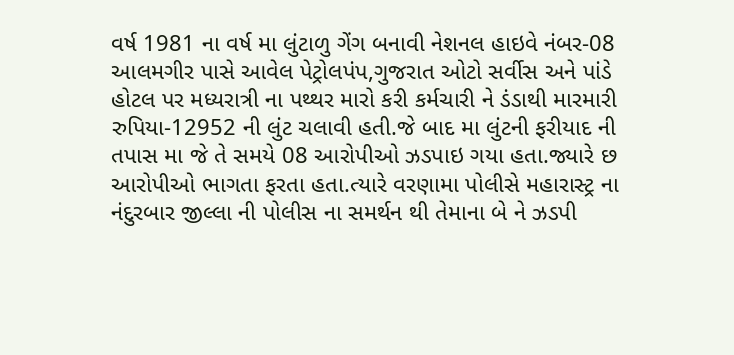વર્ષ 1981 ના વર્ષ મા લુંટાળુ ગેંગ બનાવી નેશનલ હાઇવે નંબર-08 આલમગીર પાસે આવેલ પેટ્રોલપંપ,ગુજરાત ઓટો સર્વીસ અને પાંડે હોટલ પર મધ્યરાત્રી ના પથ્થર મારો કરી કર્મચારી ને ડંડાથી મારમારી રુપિયા-12952 ની લુંટ ચલાવી હતી.જે બાદ મા લુંટની ફરીયાદ ની તપાસ મા જે તે સમયે 08 આરોપીઓ ઝડપાઇ ગયા હતા.જ્યારે છ આરોપીઓ ભાગતા ફરતા હતા.ત્યારે વરણામા પોલીસે મહારાસ્ટ્ર ના નંદુરબાર જીલ્લા ની પોલીસ ના સમર્થન થી તેમાના બે ને ઝડપી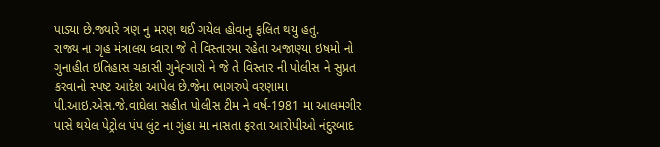પાડ્યા છે.જ્યારે ત્રણ નુ મરણ થઈ ગયેલ હોવાનુ ફલિત થયુ હતુ.
રાજ્ય ના ગૃહ મંત્રાલય ધ્વારા જે તે વિસ્તારમા રહેતા અજાણ્યા ઇષમો નો ગુનાહીત ઇતિહાસ ચકાસી ગુનેહ્ગારો ને જે તે વિસ્તાર ની પોલીસ ને સુપ્રત કરવાનો સ્પષ્ટ આદેશ આપેલ છે.જેના ભાગરુપે વરણામા પી.આઇ.એસ.જે.વાઘેલા સહીત પોલીસ ટીમ ને વર્ષ-1981 મા આલમગીર પાસે થયેલ પેટ્રોલ પંપ લુંટ ના ગુંહા મા નાસતા ફરતા આરોપીઓ નંદુરબાદ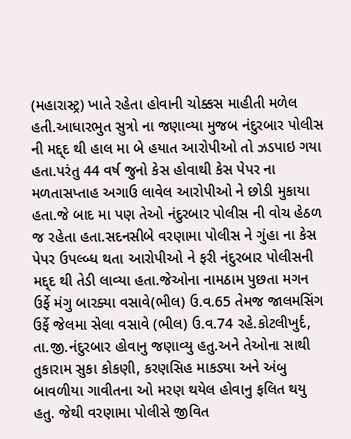(મહારાસ્ટ્ર) ખાતે રહેતા હોવાની ચોક્કસ માહીતી મળેલ હતી.આધારભુત સુત્રો ના જણાવ્યા મુજબ નંદુરબાર પોલીસ ની મદ્દ્દ થી હાલ મા બે હયાત આરોપીઓ તો ઝડપાઇ ગયા હતા.પરંતુ 44 વર્ષ જુનો કેસ હોવાથી કેસ પેપર ના મળતાસપ્તાહ અગાઉ લાવેલ આરોપીઓ ને છોડી મુકાયા હતા.જે બાદ મા પણ તેઓ નંદુરબાર પોલીસ ની વોચ હેઠળ જ રહેતા હતા.સદનસીબે વરણામા પોલીસ ને ગુંહા ના કેસ પેપર ઉપલ્બ્ધ થતા આરોપીઓ ને ફરી નંદુરબાર પોલીસની મદ્દ્દ થી તેડી લાવ્યા હતા.જેઓના નામઠામ પુછતા મગન ઉર્ફે મંગુ બારક્યા વસાવે(ભીલ) ઉ.વ.65 તેમજ જાલમસિંગ ઉર્ફે જેલમા સેલા વસાવે (ભીલ) ઉ.વ.74 રહે.કોટલીખુર્દ, તા.જી.નંદુરબાર હોવાનુ જણાવ્યુ હતુ.અને તેઓના સાથી તુકારામ સુકા કોકણી, કરણસિહ માકડ્યા અને અંબુ બાવળીયા ગાવીતના ઓ મરણ થયેલ હોવાનુ ફલિત થયુ હતુ. જેથી વરણામા પોલીસે જીવિત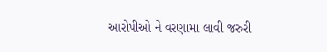આરોપીઓ ને વરણામા લાવી જરુરી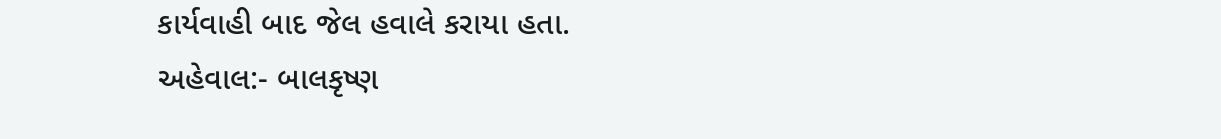કાર્યવાહી બાદ જેલ હવાલે કરાયા હતા.
અહેવાલ:- બાલકૃષ્ણ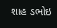શાહ ડભોઇ